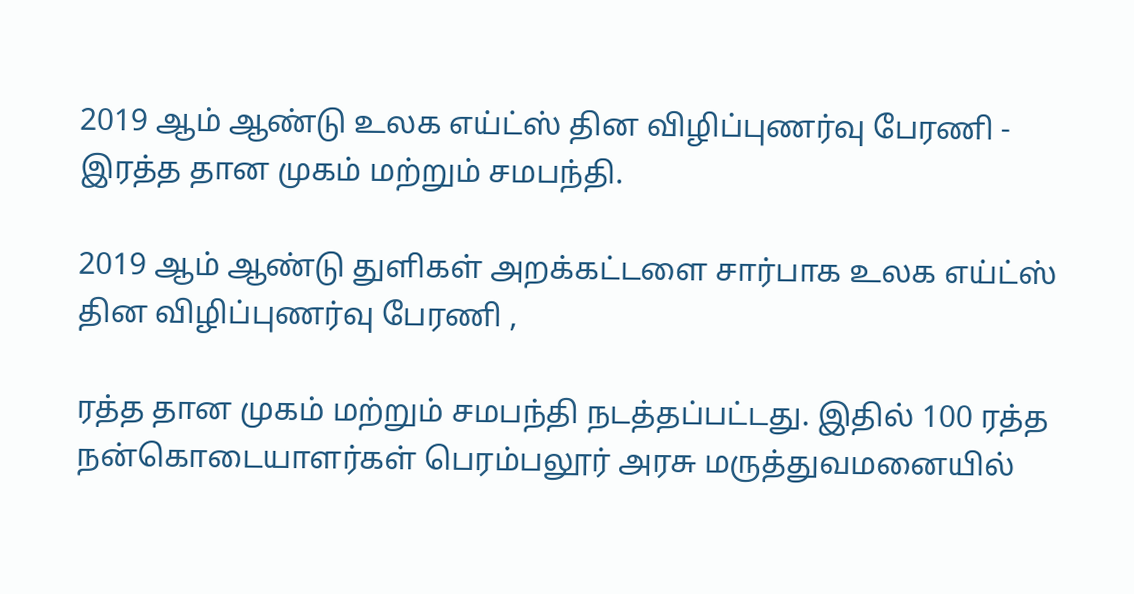2019 ஆம் ஆண்டு உலக எய்ட்ஸ் தின விழிப்புணர்வு பேரணி - இரத்த தான முகம் மற்றும் சமபந்தி.

2019 ஆம் ஆண்டு துளிகள் அறக்கட்டளை சார்பாக உலக எய்ட்ஸ் தின விழிப்புணர்வு பேரணி ,

ரத்த தான முகம் மற்றும் சமபந்தி நடத்தப்பட்டது. இதில் 100 ரத்த நன்கொடையாளர்கள் பெரம்பலூர் அரசு மருத்துவமனையில்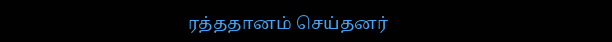ரத்ததானம் செய்தனர்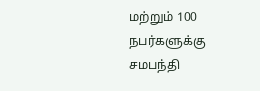மற்றும் 100 நபர்களுக்கு சமபந்தி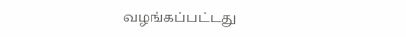வழங்கப்பட்டது